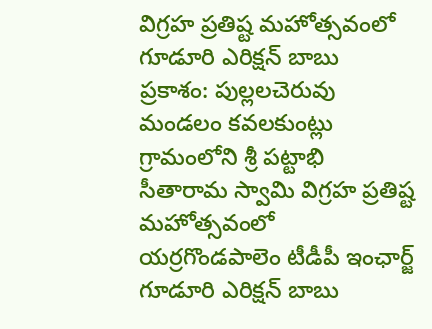విగ్రహ ప్రతిష్ట మహోత్సవంలో గూడూరి ఎరిక్షన్ బాబు
ప్రకాశం: పుల్లలచెరువు మండలం కవలకుంట్లు గ్రామంలోని శ్రీ పట్టాభి సీతారామ స్వామి విగ్రహ ప్రతిష్ట మహోత్సవంలో యర్రగొండపాలెం టీడీపీ ఇంఛార్జ్ గూడూరి ఎరిక్షన్ బాబు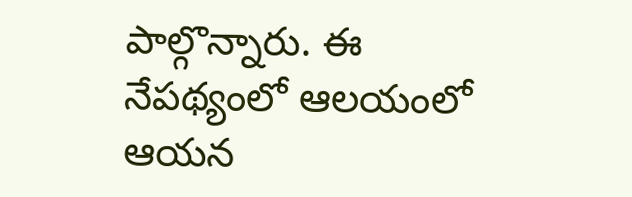పాల్గొన్నారు. ఈ నేపథ్యంలో ఆలయంలో ఆయన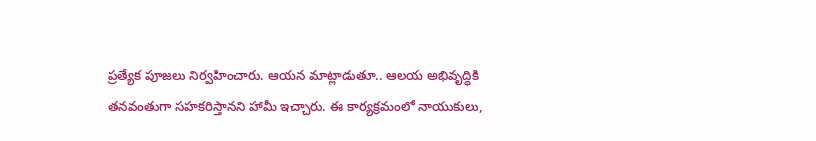ప్రత్యేక పూజలు నిర్వహించారు. ఆయన మాట్లాడుతూ.. ఆలయ అభివృద్ధికి తనవంతుగా సహకరిస్తానని హామీ ఇచ్చారు. ఈ కార్యక్రమంలో నాయుకులు,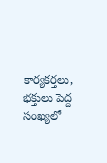కార్యకర్తలు, భక్తులు పెద్ద సంఖ్యలో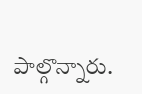పాల్గొన్నారు.